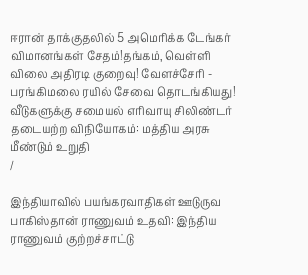ஈரான் தாக்குதலில் 5 அமெரிக்க டேங்கர் விமானங்கள் சேதம்!தங்கம், வெள்ளி விலை அதிரடி குறைவு! வேளச்சேரி - பரங்கிமலை ரயில் சேவை தொடங்கியது! வீடுகளுக்கு சமையல் எரிவாயு சிலிண்டர் தடையற்ற விநியோகம்: மத்திய அரசு மீண்டும் உறுதி
/

இந்தியாவில் பயங்கரவாதிகள் ஊடுருவ பாகிஸ்தான் ராணுவம் உதவி: இந்திய ராணுவம் குற்றச்சாட்டு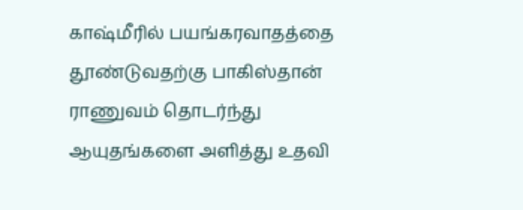காஷ்மீரில் பயங்கரவாதத்தை தூண்டுவதற்கு பாகிஸ்தான் ராணுவம் தொடர்ந்து ஆயுதங்களை அளித்து உதவி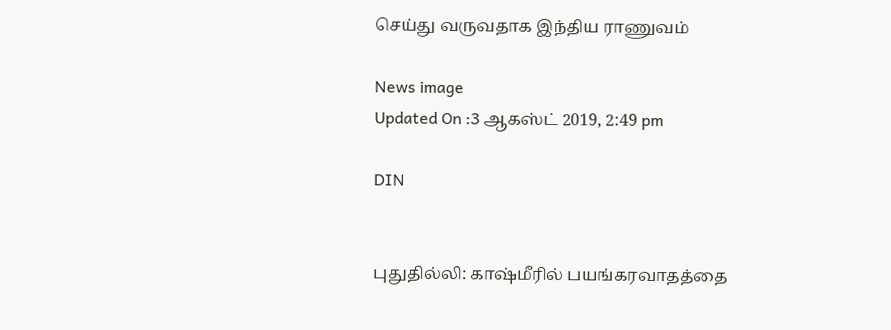செய்து வருவதாக இந்திய ராணுவம்

News image
Updated On :3 ஆகஸ்ட் 2019, 2:49 pm

DIN


புதுதில்லி: காஷ்மீரில் பயங்கரவாதத்தை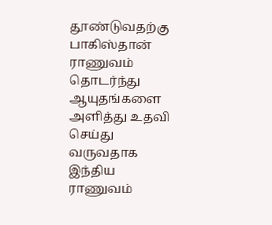தூண்டுவதற்கு பாகிஸ்தான் ராணுவம் தொடர்ந்து ஆயுதங்களை அளித்து உதவி செய்து வருவதாக இந்திய ராணுவம்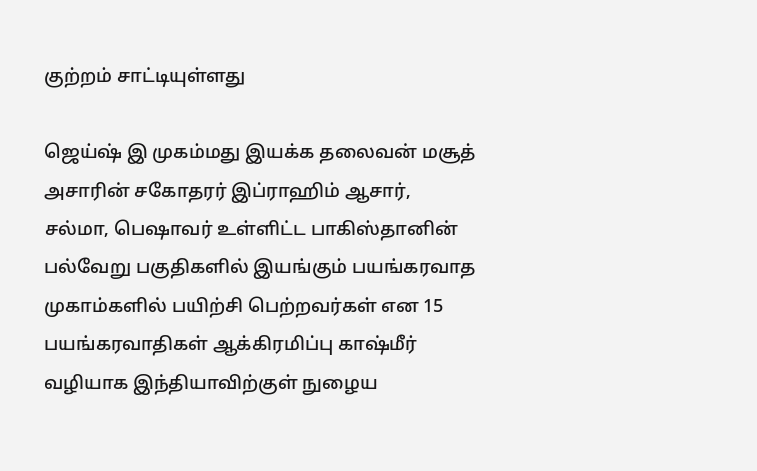குற்றம் சாட்டியுள்ளது

ஜெய்ஷ் இ முகம்மது இயக்க தலைவன் மசூத் அசாரின் சகோதரர் இப்ராஹிம் ஆசார், சல்மா, பெஷாவர் உள்ளிட்ட பாகிஸ்தானின் பல்வேறு பகுதிகளில் இயங்கும் பயங்கரவாத முகாம்களில் பயிற்சி பெற்றவர்கள் என 15 பயங்கரவாதிகள் ஆக்கிரமிப்பு காஷ்மீர் வழியாக இந்தியாவிற்குள் நுழைய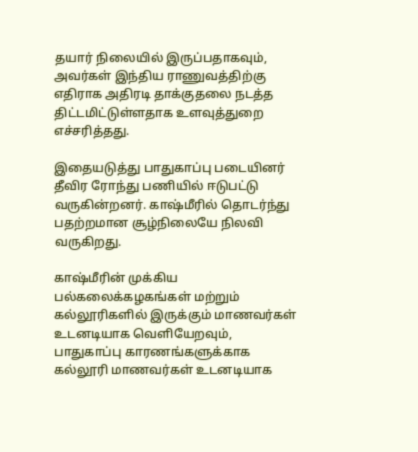தயார் நிலையில் இருப்பதாகவும், அவர்கள் இந்திய ராணுவத்திற்கு எதிராக அதிரடி தாக்குதலை நடத்த திட்டமிட்டுள்ளதாக உளவுத்துறை எச்சரித்தது.

இதையடுத்து பாதுகாப்பு படையினர் தீவிர ரோந்து பணியில் ஈடுபட்டு வருகின்றனர். காஷ்மீரில் தொடர்ந்து பதற்றமான சூழ்நிலையே நிலவி வருகிறது.

காஷ்மீரின் முக்கிய பல்கலைக்கழகங்கள் மற்றும் கல்லூரிகளில் இருக்கும் மாணவர்கள் உடனடியாக வெளியேறவும்,  பாதுகாப்பு காரணங்களுக்காக கல்லூரி மாணவர்கள் உடனடியாக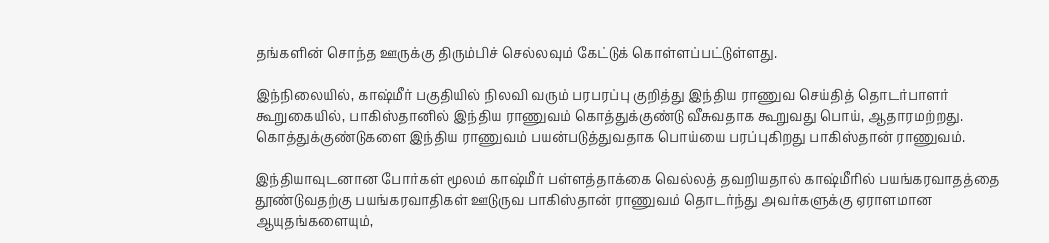தங்களின் சொந்த ஊருக்கு திரும்பிச் செல்லவும் கேட்டுக் கொள்ளப்பட்டுள்ளது.

இந்நிலையில், காஷ்மீர் பகுதியில் நிலவி வரும் பரபரப்பு குறித்து இந்திய ராணுவ செய்தித் தொடர்பாளர் கூறுகையில், பாகிஸ்தானில் இந்திய ராணுவம் கொத்துக்குண்டு வீசுவதாக கூறுவது பொய், ஆதாரமற்றது. கொத்துக்குண்டுகளை இந்திய ராணுவம் பயன்படுத்துவதாக பொய்யை பரப்புகிறது பாகிஸ்தான் ராணுவம்.

இந்தியாவுடனான போர்கள் மூலம் காஷ்மீர் பள்ளத்தாக்கை வெல்லத் தவறியதால் காஷ்மீரில் பயங்கரவாதத்தை தூண்டுவதற்கு பயங்கரவாதிகள் ஊடுருவ பாகிஸ்தான் ராணுவம் தொடர்ந்து அவர்களுக்கு ஏராளமான ஆயுதங்களையும்,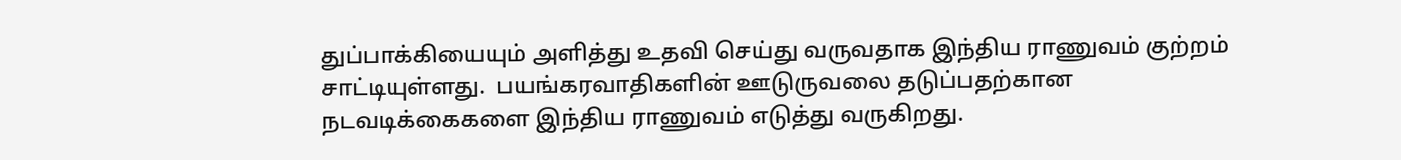துப்பாக்கியையும் அளித்து உதவி செய்து வருவதாக இந்திய ராணுவம் குற்றம் சாட்டியுள்ளது.  பயங்கரவாதிகளின் ஊடுருவலை தடுப்பதற்கான நடவடிக்கைகளை இந்திய ராணுவம் எடுத்து வருகிறது.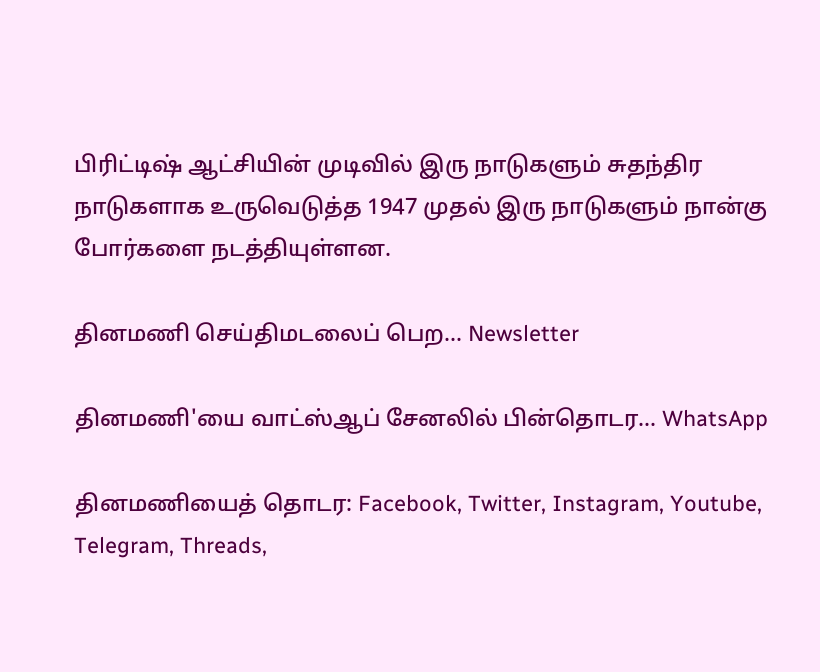பிரிட்டிஷ் ஆட்சியின் முடிவில் இரு நாடுகளும் சுதந்திர நாடுகளாக உருவெடுத்த 1947 முதல் இரு நாடுகளும் நான்கு போர்களை நடத்தியுள்ளன.

தினமணி செய்திமடலைப் பெற... Newsletter

தினமணி'யை வாட்ஸ்ஆப் சேனலில் பின்தொடர... WhatsApp

தினமணியைத் தொடர: Facebook, Twitter, Instagram, Youtube, Telegram, Threads,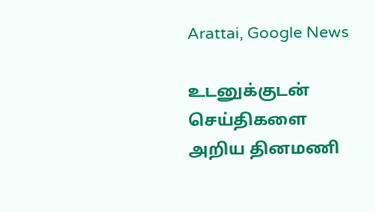Arattai, Google News

உடனுக்குடன் செய்திகளை அறிய தினமணி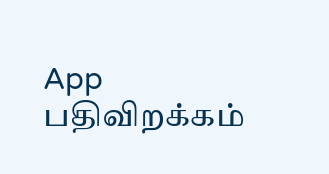App பதிவிறக்கம்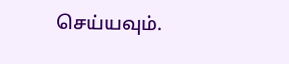செய்யவும்.